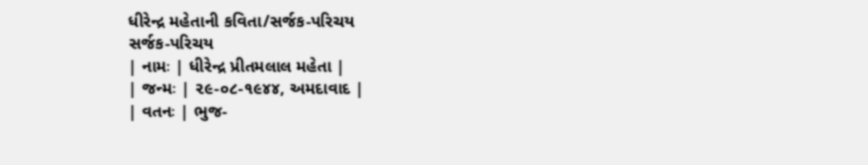ધીરેન્દ્ર મહેતાની કવિતા/સર્જક-પરિચય
સર્જક-પરિચય
| નામઃ | ધીરેન્દ્ર પ્રીતમલાલ મહેતા |
| જન્મઃ | ૨૯-૦૮-૧૯૪૪, અમદાવાદ |
| વતનઃ | ભુજ-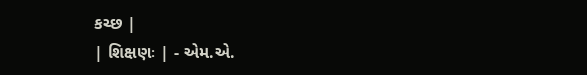કચ્છ |
| શિક્ષણઃ | - એમ.એ.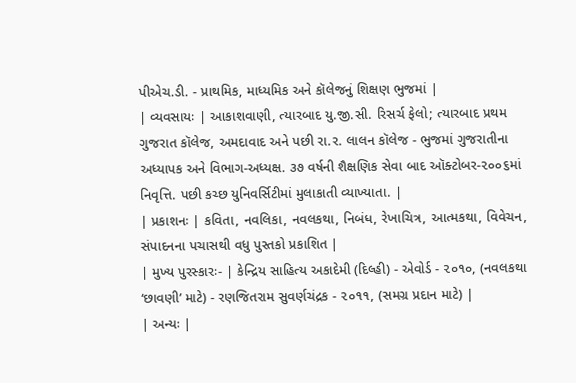પીએચ.ડી. - પ્રાથમિક, માધ્યમિક અને કૉલેજનું શિક્ષણ ભુજમાં |
| વ્યવસાયઃ | આકાશવાણી, ત્યારબાદ યુ.જી.સી. રિસર્ચ ફેલો; ત્યારબાદ પ્રથમ ગુજરાત કૉલેજ, અમદાવાદ અને પછી રા.ર. લાલન કૉલેજ - ભુજમાં ગુજરાતીના અધ્યાપક અને વિભાગ-અધ્યક્ષ. ૩૭ વર્ષની શૈક્ષણિક સેવા બાદ ઑક્ટોબર-૨૦૦૬માં નિવૃત્તિ. પછી કચ્છ યુનિવર્સિટીમાં મુલાકાતી વ્યાખ્યાતા. |
| પ્રકાશનઃ | કવિતા, નવલિકા, નવલકથા, નિબંધ, રેખાચિત્ર, આત્મકથા, વિવેચન, સંપાદનના પચાસથી વધુ પુસ્તકો પ્રકાશિત |
| મુખ્ય પુરસ્કારઃ- | કેન્દ્રિય સાહિત્ય અકાદેમી (દિલ્હી) - એવોર્ડ - ૨૦૧૦, (નવલકથા ‘છાવણી’ માટે) - રણજિતરામ સુવર્ણચંદ્રક - ૨૦૧૧, (સમગ્ર પ્રદાન માટે) |
| અન્યઃ |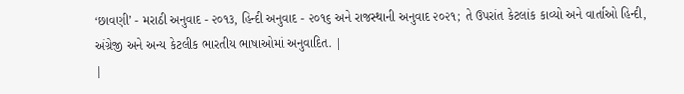‘છાવણી’ - મરાઠી અનુવાદ - ૨૦૧૩, હિન્દી અનુવાદ - ૨૦૧૬ અને રાજસ્થાની અનુવાદ ૨૦૨૧; તે ઉપરાંત કેટલાંક કાવ્યો અને વાર્તાઓ હિન્દી, અંગ્રેજી અને અન્ય કેટલીક ભારતીય ભાષાઓમાં અનુવાદિત. |
|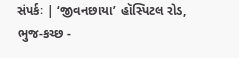સંપર્કઃ | ‘જીવનછાયા’ હૉસ્પિટલ રોડ, ભુજ-કચ્છ -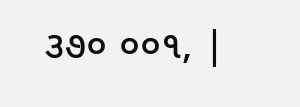૩૭૦ ૦૦૧, |